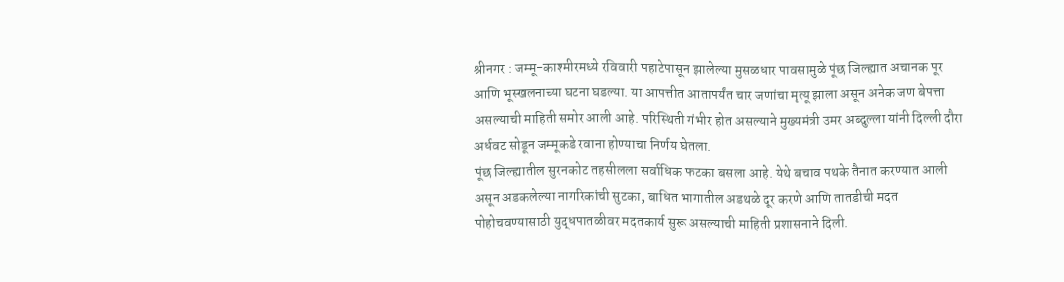श्रीनगर : जम्मू-काश्मीरमध्ये रविवारी पहाटेपासून झालेल्या मुसळधार पावसामुळे पूंछ जिल्ह्यात अचानक पूर आणि भूस्खलनाच्या घटना घडल्या. या आपत्तीत आतापर्यंत चार जणांचा मृत्यू झाला असून अनेक जण बेपत्ता असल्याची माहिती समोर आली आहे. परिस्थिती गंभीर होत असल्याने मुख्यमंत्री उमर अब्दुल्ला यांनी दिल्ली दौरा अर्धवट सोडून जम्मूकडे रवाना होण्याचा निर्णय घेतला.
पूंछ जिल्ह्यातील सुरनकोट तहसीलला सर्वाधिक फटका बसला आहे. येथे बचाव पथके तैनात करण्यात आली असून अडकलेल्या नागरिकांची सुटका, बाधित भागातील अडथळे दूर करणे आणि तातडीची मदत पोहोचवण्यासाठी युद्धपातळीवर मदतकार्य सुरू असल्याची माहिती प्रशासनाने दिली.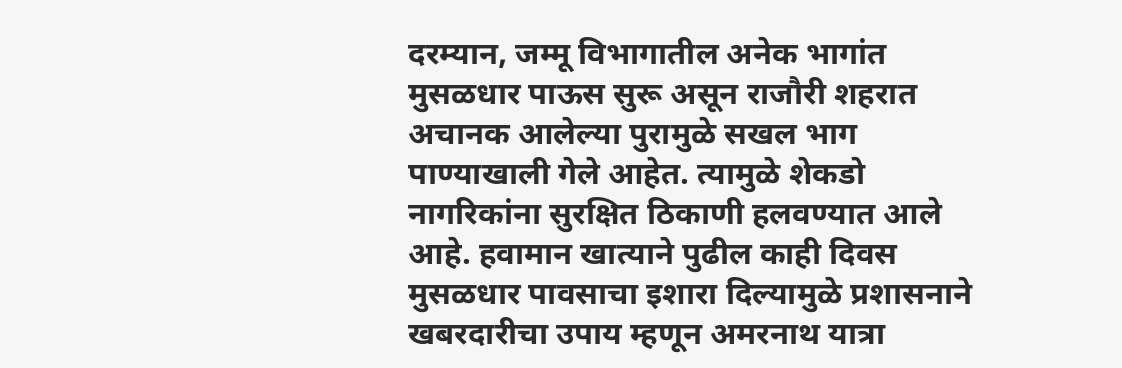दरम्यान, जम्मू विभागातील अनेक भागांत मुसळधार पाऊस सुरू असून राजौरी शहरात अचानक आलेल्या पुरामुळे सखल भाग पाण्याखाली गेले आहेत. त्यामुळे शेकडो नागरिकांना सुरक्षित ठिकाणी हलवण्यात आले आहे. हवामान खात्याने पुढील काही दिवस मुसळधार पावसाचा इशारा दिल्यामुळे प्रशासनाने खबरदारीचा उपाय म्हणून अमरनाथ यात्रा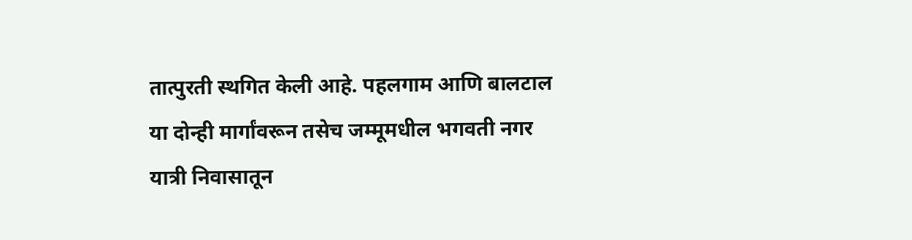तात्पुरती स्थगित केली आहे. पहलगाम आणि बालटाल या दोन्ही मार्गांवरून तसेच जम्मूमधील भगवती नगर यात्री निवासातून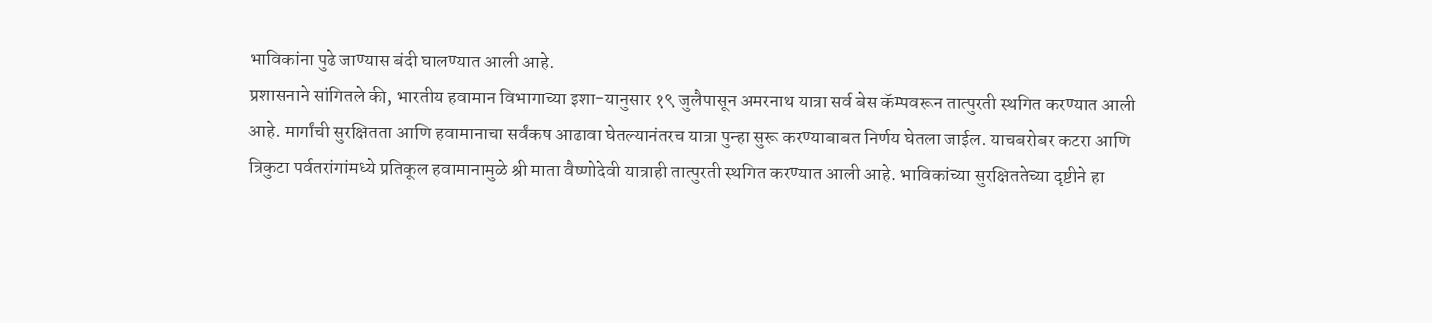भाविकांना पुढे जाण्यास बंदी घालण्यात आली आहे.
प्रशासनाने सांगितले की, भारतीय हवामान विभागाच्या इशा-यानुसार १९ जुलैपासून अमरनाथ यात्रा सर्व बेस कॅम्पवरून तात्पुरती स्थगित करण्यात आली आहे. मार्गांची सुरक्षितता आणि हवामानाचा सर्वंकष आढावा घेतल्यानंतरच यात्रा पुन्हा सुरू करण्याबाबत निर्णय घेतला जाईल. याचबरोबर कटरा आणि त्रिकुटा पर्वतरांगांमध्ये प्रतिकूल हवामानामुळे श्री माता वैष्णोदेवी यात्राही तात्पुरती स्थगित करण्यात आली आहे. भाविकांच्या सुरक्षिततेच्या दृष्टीने हा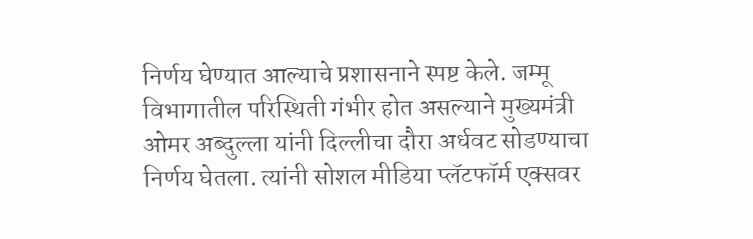निर्णय घेण्यात आल्याचे प्रशासनाने स्पष्ट केले. जम्मू विभागातील परिस्थिती गंभीर होत असल्याने मुख्यमंत्री ओमर अब्दुल्ला यांनी दिल्लीचा दौरा अर्धवट सोडण्याचा निर्णय घेतला. त्यांनी सोशल मीडिया प्लॅटफॉर्म एक्सवर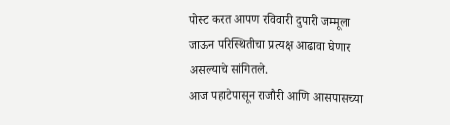पोस्ट करत आपण रविवारी दुपारी जम्मूला जाऊन परिस्थितीचा प्रत्यक्ष आढावा घेणार असल्याचे सांगितले.
आज पहाटेपासून राजौरी आणि आसपासच्या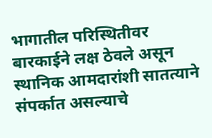भागातील परिस्थितीवर बारकाईने लक्ष ठेवले असून स्थानिक आमदारांशी सातत्याने संपर्कात असल्याचे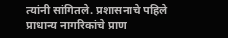त्यांनी सांगितले. प्रशासनाचे पहिले प्राधान्य नागरिकांचे प्राण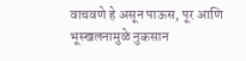वाचवणे हे असून पाऊस, पूर आणि भूस्खलनामुळे नुकसान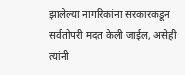झालेल्या नागरिकांना सरकारकडून सर्वतोपरी मदत केली जाईल, असेही त्यांनी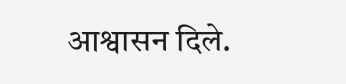आश्वासन दिले.